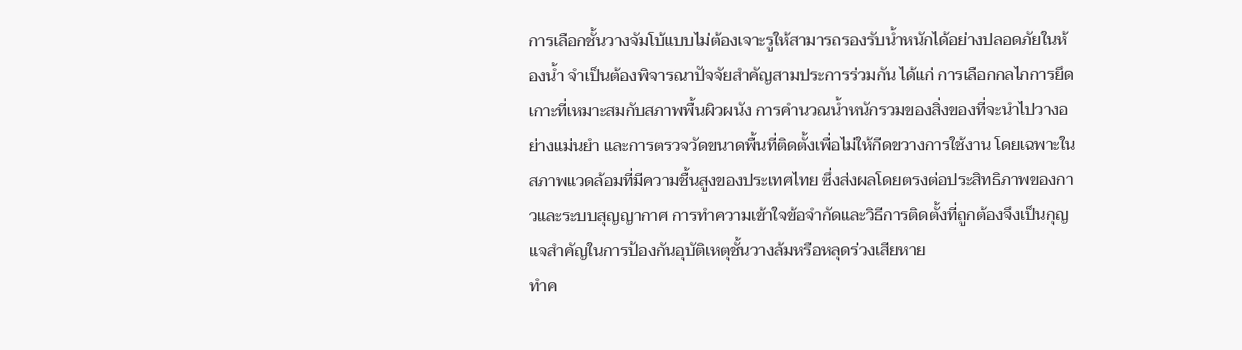การเลือกชั้นวางจัมโบ้แบบไม่ต้องเจาะรูให้สามารถรองรับน้ำหนักได้อย่างปลอดภัยในห้องน้ำ จำเป็นต้องพิจารณาปัจจัยสำคัญสามประการร่วมกัน ได้แก่ การเลือกกลไกการยึดเกาะที่เหมาะสมกับสภาพพื้นผิวผนัง การคำนวณน้ำหนักรวมของสิ่งของที่จะนำไปวางอย่างแม่นยำ และการตรวจวัดขนาดพื้นที่ติดตั้งเพื่อไม่ให้กีดขวางการใช้งาน โดยเฉพาะในสภาพแวดล้อมที่มีความชื้นสูงของประเทศไทย ซึ่งส่งผลโดยตรงต่อประสิทธิภาพของกาวและระบบสุญญากาศ การทำความเข้าใจข้อจำกัดและวิธีการติดตั้งที่ถูกต้องจึงเป็นกุญแจสำคัญในการป้องกันอุบัติเหตุชั้นวางล้มหรือหลุดร่วงเสียหาย
ทำค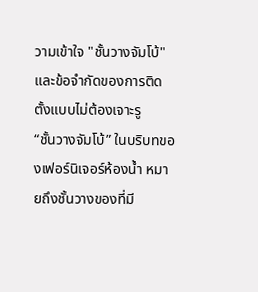วามเข้าใจ "ชั้นวางจัมโบ้" และข้อจำกัดของการติดตั้งแบบไม่ต้องเจาะรู
“ชั้นวางจัมโบ้” ในบริบทของเฟอร์นิเจอร์ห้องน้ำ หมายถึงชั้นวางของที่มี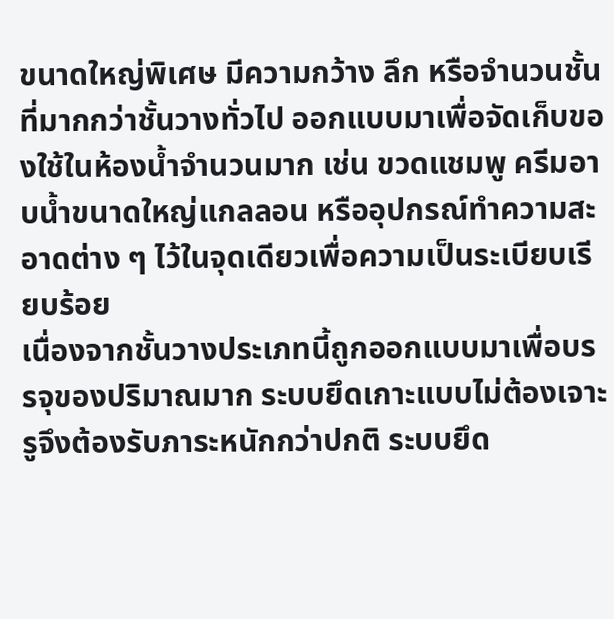ขนาดใหญ่พิเศษ มีความกว้าง ลึก หรือจำนวนชั้นที่มากกว่าชั้นวางทั่วไป ออกแบบมาเพื่อจัดเก็บของใช้ในห้องน้ำจำนวนมาก เช่น ขวดแชมพู ครีมอาบน้ำขนาดใหญ่แกลลอน หรืออุปกรณ์ทำความสะอาดต่าง ๆ ไว้ในจุดเดียวเพื่อความเป็นระเบียบเรียบร้อย
เนื่องจากชั้นวางประเภทนี้ถูกออกแบบมาเพื่อบรรจุของปริมาณมาก ระบบยึดเกาะแบบไม่ต้องเจาะรูจึงต้องรับภาระหนักกว่าปกติ ระบบยึด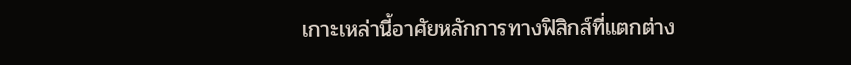เกาะเหล่านี้อาศัยหลักการทางฟิสิกส์ที่แตกต่าง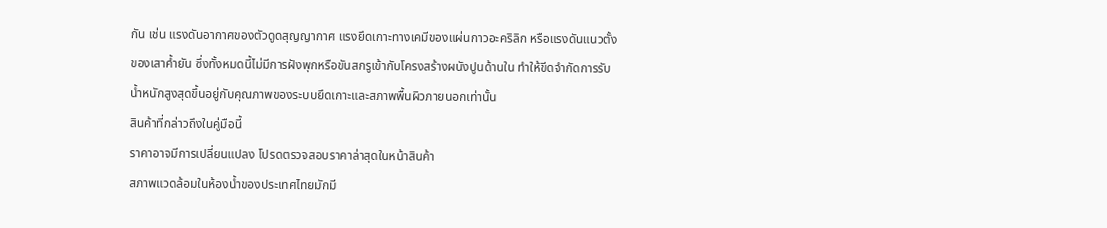กัน เช่น แรงดันอากาศของตัวดูดสุญญากาศ แรงยึดเกาะทางเคมีของแผ่นกาวอะคริลิก หรือแรงดันแนวตั้งของเสาค้ำยัน ซึ่งทั้งหมดนี้ไม่มีการฝังพุกหรือขันสกรูเข้ากับโครงสร้างผนังปูนด้านใน ทำให้ขีดจำกัดการรับน้ำหนักสูงสุดขึ้นอยู่กับคุณภาพของระบบยึดเกาะและสภาพพื้นผิวภายนอกเท่านั้น
สินค้าที่กล่าวถึงในคู่มือนี้
ราคาอาจมีการเปลี่ยนแปลง โปรดตรวจสอบราคาล่าสุดในหน้าสินค้า
สภาพแวดล้อมในห้องน้ำของประเทศไทยมักมี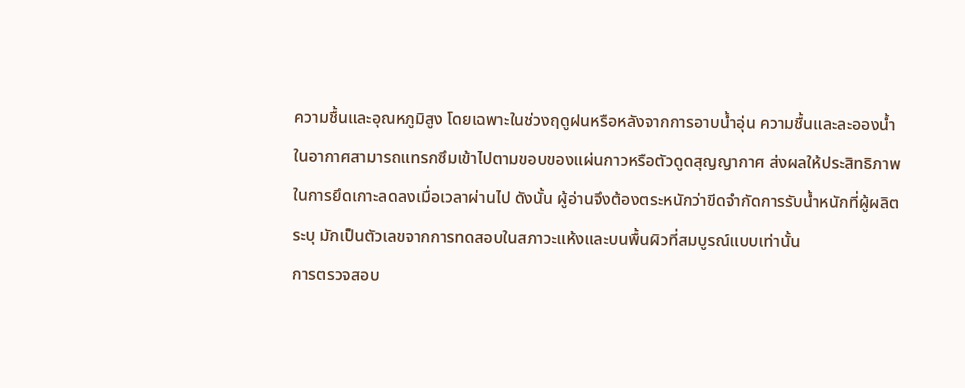ความชื้นและอุณหภูมิสูง โดยเฉพาะในช่วงฤดูฝนหรือหลังจากการอาบน้ำอุ่น ความชื้นและละอองน้ำในอากาศสามารถแทรกซึมเข้าไปตามขอบของแผ่นกาวหรือตัวดูดสุญญากาศ ส่งผลให้ประสิทธิภาพในการยึดเกาะลดลงเมื่อเวลาผ่านไป ดังนั้น ผู้อ่านจึงต้องตระหนักว่าขีดจำกัดการรับน้ำหนักที่ผู้ผลิตระบุ มักเป็นตัวเลขจากการทดสอบในสภาวะแห้งและบนพื้นผิวที่สมบูรณ์แบบเท่านั้น
การตรวจสอบ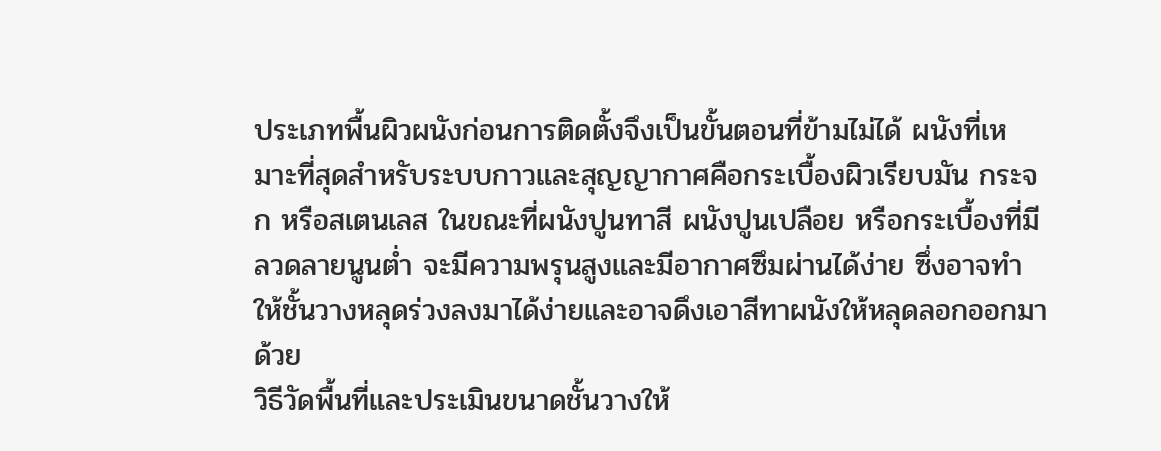ประเภทพื้นผิวผนังก่อนการติดตั้งจึงเป็นขั้นตอนที่ข้ามไม่ได้ ผนังที่เหมาะที่สุดสำหรับระบบกาวและสุญญากาศคือกระเบื้องผิวเรียบมัน กระจก หรือสเตนเลส ในขณะที่ผนังปูนทาสี ผนังปูนเปลือย หรือกระเบื้องที่มีลวดลายนูนต่ำ จะมีความพรุนสูงและมีอากาศซึมผ่านได้ง่าย ซึ่งอาจทำให้ชั้นวางหลุดร่วงลงมาได้ง่ายและอาจดึงเอาสีทาผนังให้หลุดลอกออกมาด้วย
วิธีวัดพื้นที่และประเมินขนาดชั้นวางให้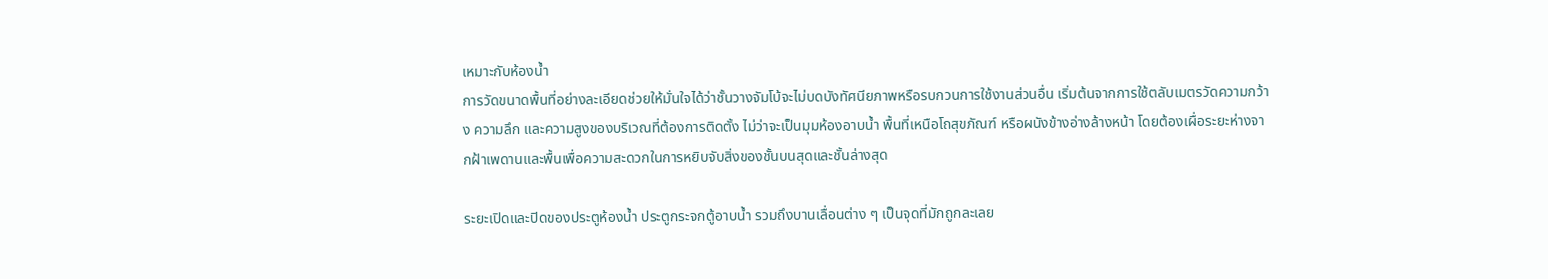เหมาะกับห้องน้ำ
การวัดขนาดพื้นที่อย่างละเอียดช่วยให้มั่นใจได้ว่าชั้นวางจัมโบ้จะไม่บดบังทัศนียภาพหรือรบกวนการใช้งานส่วนอื่น เริ่มต้นจากการใช้ตลับเมตรวัดความกว้าง ความลึก และความสูงของบริเวณที่ต้องการติดตั้ง ไม่ว่าจะเป็นมุมห้องอาบน้ำ พื้นที่เหนือโถสุขภัณฑ์ หรือผนังข้างอ่างล้างหน้า โดยต้องเผื่อระยะห่างจากฝ้าเพดานและพื้นเพื่อความสะดวกในการหยิบจับสิ่งของชั้นบนสุดและชั้นล่างสุด

ระยะเปิดและปิดของประตูห้องน้ำ ประตูกระจกตู้อาบน้ำ รวมถึงบานเลื่อนต่าง ๆ เป็นจุดที่มักถูกละเลย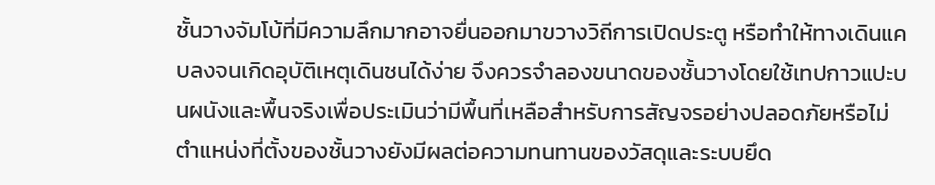ชั้นวางจัมโบ้ที่มีความลึกมากอาจยื่นออกมาขวางวิถีการเปิดประตู หรือทำให้ทางเดินแคบลงจนเกิดอุบัติเหตุเดินชนได้ง่าย จึงควรจำลองขนาดของชั้นวางโดยใช้เทปกาวแปะบนผนังและพื้นจริงเพื่อประเมินว่ามีพื้นที่เหลือสำหรับการสัญจรอย่างปลอดภัยหรือไม่
ตำแหน่งที่ตั้งของชั้นวางยังมีผลต่อความทนทานของวัสดุและระบบยึด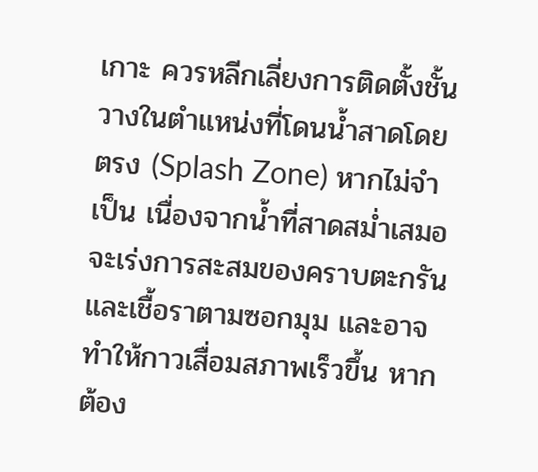เกาะ ควรหลีกเลี่ยงการติดตั้งชั้นวางในตำแหน่งที่โดนน้ำสาดโดยตรง (Splash Zone) หากไม่จำเป็น เนื่องจากน้ำที่สาดสม่ำเสมอจะเร่งการสะสมของคราบตะกรันและเชื้อราตามซอกมุม และอาจทำให้กาวเสื่อมสภาพเร็วขึ้น หากต้อง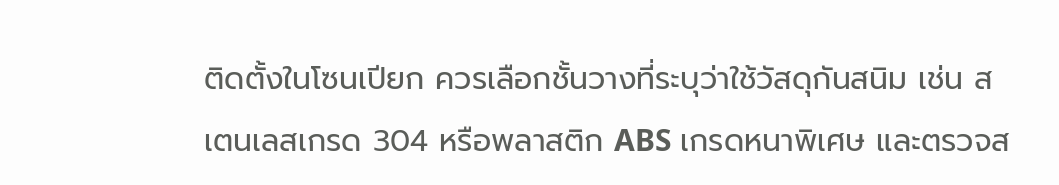ติดตั้งในโซนเปียก ควรเลือกชั้นวางที่ระบุว่าใช้วัสดุกันสนิม เช่น สเตนเลสเกรด 304 หรือพลาสติก ABS เกรดหนาพิเศษ และตรวจส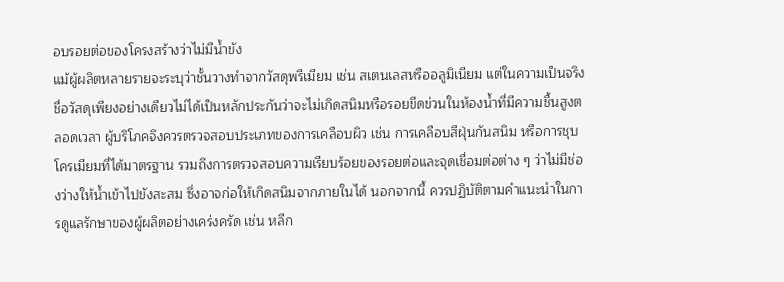อบรอยต่อของโครงสร้างว่าไม่มีน้ำขัง
แม้ผู้ผลิตหลายรายจะระบุว่าชั้นวางทำจากวัสดุพรีเมียม เช่น สเตนเลสหรืออลูมิเนียม แต่ในความเป็นจริง ชื่อวัสดุเพียงอย่างเดียวไม่ได้เป็นหลักประกันว่าจะไม่เกิดสนิมหรือรอยขีดข่วนในห้องน้ำที่มีความชื้นสูงตลอดเวลา ผู้บริโภคจึงควรตรวจสอบประเภทของการเคลือบผิว เช่น การเคลือบสีฝุ่นกันสนิม หรือการชุบโครเมียมที่ได้มาตรฐาน รวมถึงการตรวจสอบความเรียบร้อยของรอยต่อและจุดเชื่อมต่อต่าง ๆ ว่าไม่มีช่องว่างให้น้ำเข้าไปขังสะสม ซึ่งอาจก่อให้เกิดสนิมจากภายในได้ นอกจากนี้ ควรปฏิบัติตามคำแนะนำในการดูแลรักษาของผู้ผลิตอย่างเคร่งครัด เช่น หลีก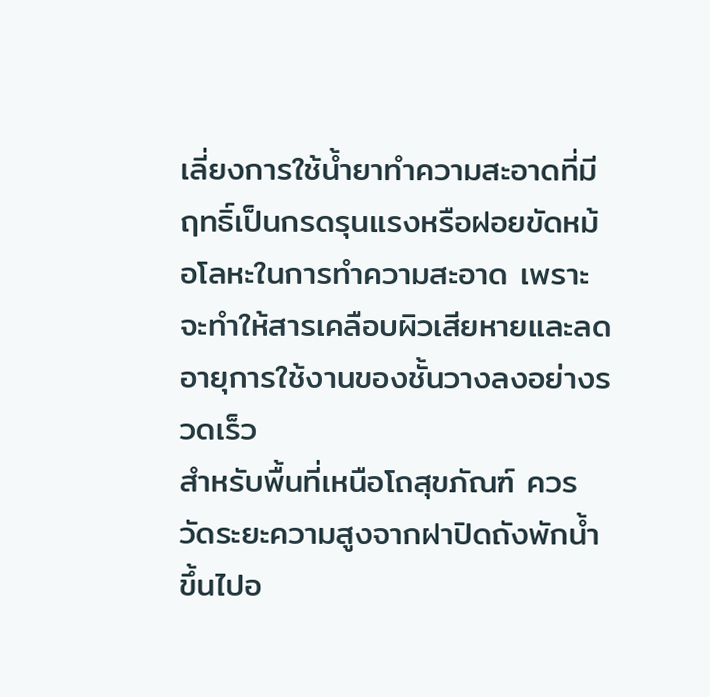เลี่ยงการใช้น้ำยาทำความสะอาดที่มีฤทธิ์เป็นกรดรุนแรงหรือฝอยขัดหม้อโลหะในการทำความสะอาด เพราะจะทำให้สารเคลือบผิวเสียหายและลดอายุการใช้งานของชั้นวางลงอย่างรวดเร็ว
สำหรับพื้นที่เหนือโถสุขภัณฑ์ ควรวัดระยะความสูงจากฝาปิดถังพักน้ำขึ้นไปอ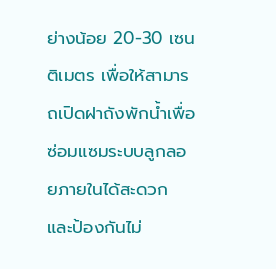ย่างน้อย 20-30 เซนติเมตร เพื่อให้สามารถเปิดฝาถังพักน้ำเพื่อซ่อมแซมระบบลูกลอยภายในได้สะดวก และป้องกันไม่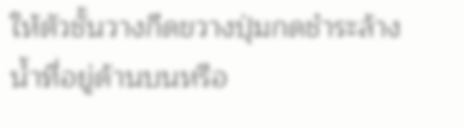ให้ตัวชั้นวางกีดขวางปุ่มกดชำระล้างน้ำที่อยู่ด้านบนหรือ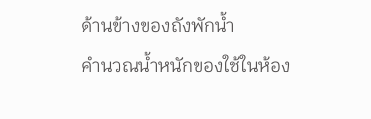ด้านข้างของถังพักน้ำ
คำนวณน้ำหนักของใช้ในห้อง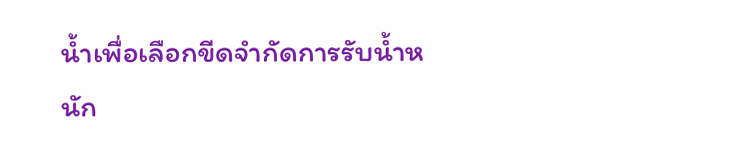น้ำเพื่อเลือกขีดจำกัดการรับน้ำหนัก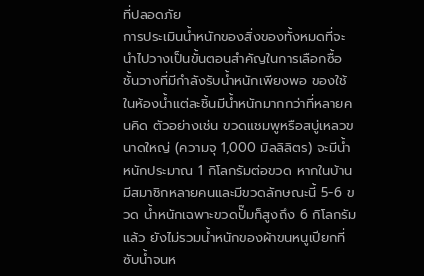ที่ปลอดภัย
การประเมินน้ำหนักของสิ่งของทั้งหมดที่จะนำไปวางเป็นขั้นตอนสำคัญในการเลือกซื้อชั้นวางที่มีกำลังรับน้ำหนักเพียงพอ ของใช้ในห้องน้ำแต่ละชิ้นมีน้ำหนักมากกว่าที่หลายคนคิด ตัวอย่างเช่น ขวดแชมพูหรือสบู่เหลวขนาดใหญ่ (ความจุ 1,000 มิลลิลิตร) จะมีน้ำหนักประมาณ 1 กิโลกรัมต่อขวด หากในบ้านมีสมาชิกหลายคนและมีขวดลักษณะนี้ 5-6 ขวด น้ำหนักเฉพาะขวดปั๊มก็สูงถึง 6 กิโลกรัมแล้ว ยังไม่รวมน้ำหนักของผ้าขนหนูเปียกที่ซับน้ำจนห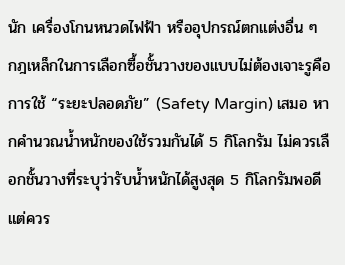นัก เครื่องโกนหนวดไฟฟ้า หรืออุปกรณ์ตกแต่งอื่น ๆ
กฎเหล็กในการเลือกซื้อชั้นวางของแบบไม่ต้องเจาะรูคือการใช้ “ระยะปลอดภัย” (Safety Margin) เสมอ หากคำนวณน้ำหนักของใช้รวมกันได้ 5 กิโลกรัม ไม่ควรเลือกชั้นวางที่ระบุว่ารับน้ำหนักได้สูงสุด 5 กิโลกรัมพอดี แต่ควร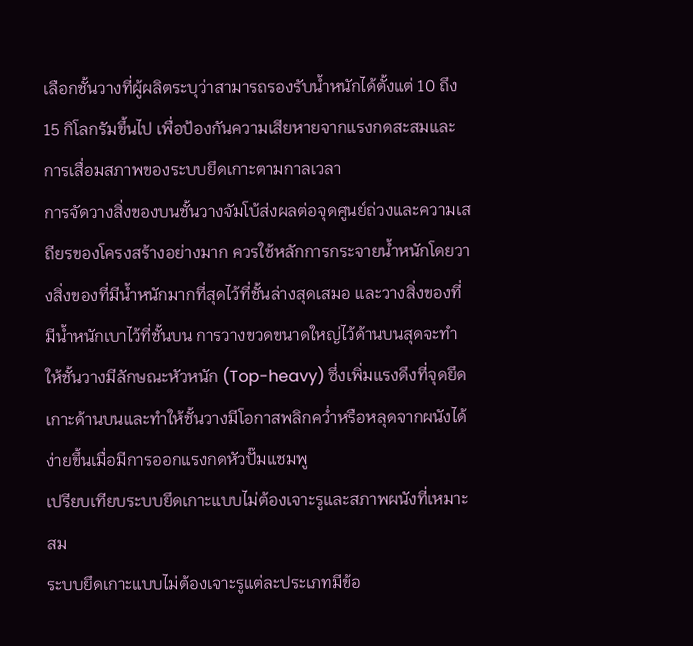เลือกชั้นวางที่ผู้ผลิตระบุว่าสามารถรองรับน้ำหนักได้ตั้งแต่ 10 ถึง 15 กิโลกรัมขึ้นไป เพื่อป้องกันความเสียหายจากแรงกดสะสมและการเสื่อมสภาพของระบบยึดเกาะตามกาลเวลา
การจัดวางสิ่งของบนชั้นวางจัมโบ้ส่งผลต่อจุดศูนย์ถ่วงและความเสถียรของโครงสร้างอย่างมาก ควรใช้หลักการกระจายน้ำหนักโดยวางสิ่งของที่มีน้ำหนักมากที่สุดไว้ที่ชั้นล่างสุดเสมอ และวางสิ่งของที่มีน้ำหนักเบาไว้ที่ชั้นบน การวางขวดขนาดใหญ่ไว้ด้านบนสุดจะทำให้ชั้นวางมีลักษณะหัวหนัก (Top-heavy) ซึ่งเพิ่มแรงดึงที่จุดยึดเกาะด้านบนและทำให้ชั้นวางมีโอกาสพลิกคว่ำหรือหลุดจากผนังได้ง่ายขึ้นเมื่อมีการออกแรงกดหัวปั๊มแชมพู
เปรียบเทียบระบบยึดเกาะแบบไม่ต้องเจาะรูและสภาพผนังที่เหมาะสม
ระบบยึดเกาะแบบไม่ต้องเจาะรูแต่ละประเภทมีข้อ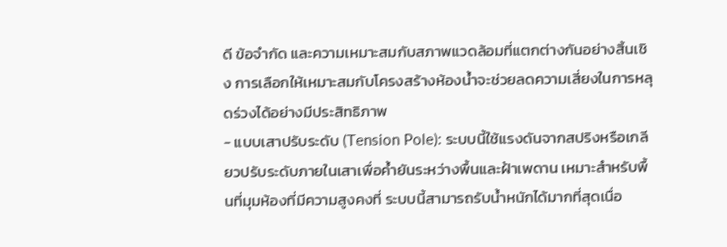ดี ข้อจำกัด และความเหมาะสมกับสภาพแวดล้อมที่แตกต่างกันอย่างสิ้นเชิง การเลือกให้เหมาะสมกับโครงสร้างห้องน้ำจะช่วยลดความเสี่ยงในการหลุดร่วงได้อย่างมีประสิทธิภาพ
- แบบเสาปรับระดับ (Tension Pole): ระบบนี้ใช้แรงดันจากสปริงหรือเกลียวปรับระดับภายในเสาเพื่อค้ำยันระหว่างพื้นและฝ้าเพดาน เหมาะสำหรับพื้นที่มุมห้องที่มีความสูงคงที่ ระบบนี้สามารถรับน้ำหนักได้มากที่สุดเนื่อ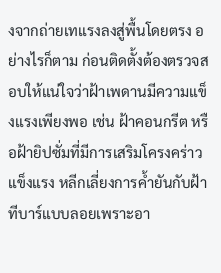งจากถ่ายเทแรงลงสู่พื้นโดยตรง อย่างไรก็ตาม ก่อนติดตั้งต้องตรวจสอบให้แน่ใจว่าฝ้าเพดานมีความแข็งแรงเพียงพอ เช่น ฝ้าคอนกรีต หรือฝ้ายิปซั่มที่มีการเสริมโครงคร่าวแข็งแรง หลีกเลี่ยงการค้ำยันกับฝ้าทีบาร์แบบลอยเพราะอา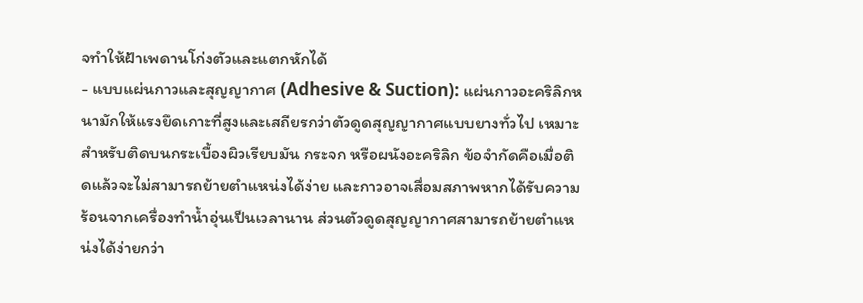จทำให้ฝ้าเพดานโก่งตัวและแตกหักได้
- แบบแผ่นกาวและสุญญากาศ (Adhesive & Suction): แผ่นกาวอะคริลิกหนามักให้แรงยึดเกาะที่สูงและเสถียรกว่าตัวดูดสุญญากาศแบบยางทั่วไป เหมาะสำหรับติดบนกระเบื้องผิวเรียบมัน กระจก หรือผนังอะคริลิก ข้อจำกัดคือเมื่อติดแล้วจะไม่สามารถย้ายตำแหน่งได้ง่าย และกาวอาจเสื่อมสภาพหากได้รับความร้อนจากเครื่องทำน้ำอุ่นเป็นเวลานาน ส่วนตัวดูดสุญญากาศสามารถย้ายตำแหน่งได้ง่ายกว่า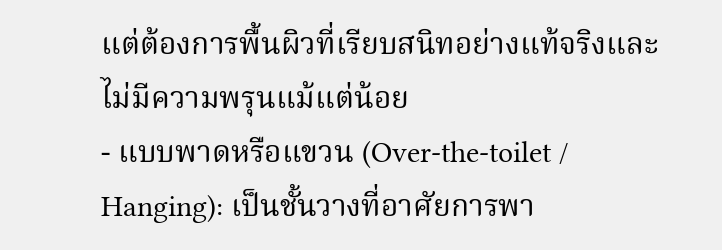แต่ต้องการพื้นผิวที่เรียบสนิทอย่างแท้จริงและไม่มีความพรุนแม้แต่น้อย
- แบบพาดหรือแขวน (Over-the-toilet / Hanging): เป็นชั้นวางที่อาศัยการพา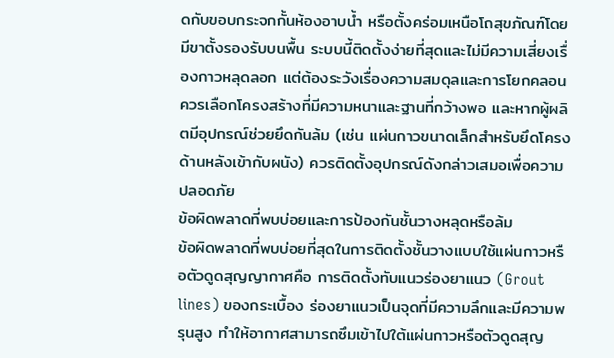ดกับขอบกระจกกั้นห้องอาบน้ำ หรือตั้งคร่อมเหนือโถสุขภัณฑ์โดยมีขาตั้งรองรับบนพื้น ระบบนี้ติดตั้งง่ายที่สุดและไม่มีความเสี่ยงเรื่องกาวหลุดลอก แต่ต้องระวังเรื่องความสมดุลและการโยกคลอน ควรเลือกโครงสร้างที่มีความหนาและฐานที่กว้างพอ และหากผู้ผลิตมีอุปกรณ์ช่วยยึดกันล้ม (เช่น แผ่นกาวขนาดเล็กสำหรับยึดโครงด้านหลังเข้ากับผนัง) ควรติดตั้งอุปกรณ์ดังกล่าวเสมอเพื่อความปลอดภัย
ข้อผิดพลาดที่พบบ่อยและการป้องกันชั้นวางหลุดหรือล้ม
ข้อผิดพลาดที่พบบ่อยที่สุดในการติดตั้งชั้นวางแบบใช้แผ่นกาวหรือตัวดูดสุญญากาศคือ การติดตั้งทับแนวร่องยาแนว (Grout lines) ของกระเบื้อง ร่องยาแนวเป็นจุดที่มีความลึกและมีความพรุนสูง ทำให้อากาศสามารถซึมเข้าไปใต้แผ่นกาวหรือตัวดูดสุญ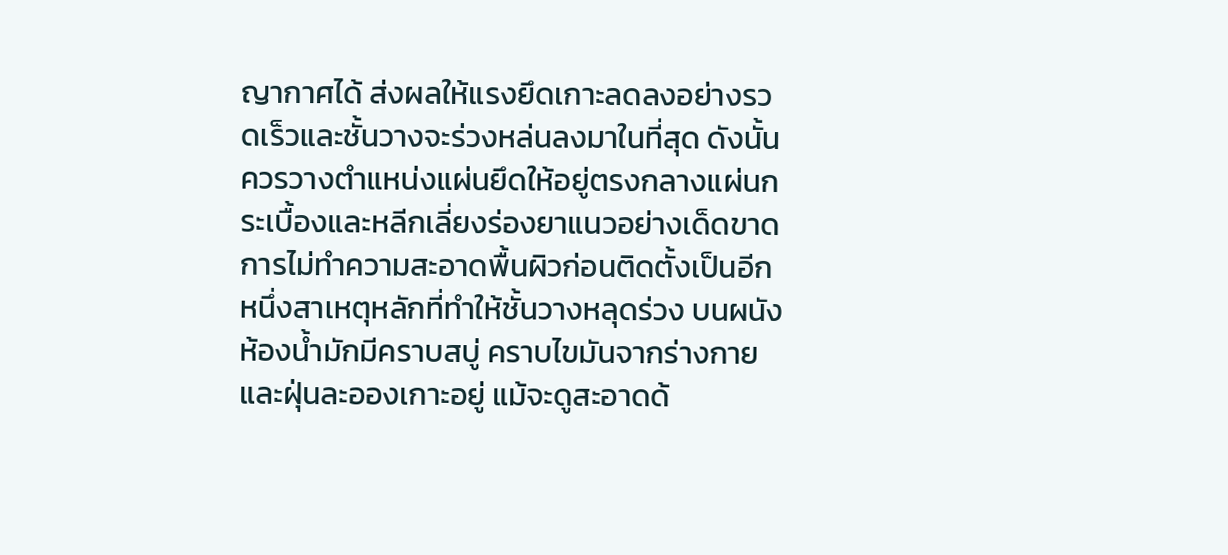ญากาศได้ ส่งผลให้แรงยึดเกาะลดลงอย่างรวดเร็วและชั้นวางจะร่วงหล่นลงมาในที่สุด ดังนั้น ควรวางตำแหน่งแผ่นยึดให้อยู่ตรงกลางแผ่นกระเบื้องและหลีกเลี่ยงร่องยาแนวอย่างเด็ดขาด
การไม่ทำความสะอาดพื้นผิวก่อนติดตั้งเป็นอีกหนึ่งสาเหตุหลักที่ทำให้ชั้นวางหลุดร่วง บนผนังห้องน้ำมักมีคราบสบู่ คราบไขมันจากร่างกาย และฝุ่นละอองเกาะอยู่ แม้จะดูสะอาดด้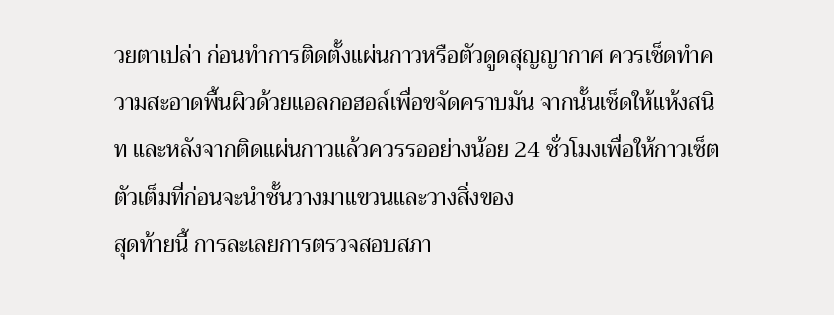วยตาเปล่า ก่อนทำการติดตั้งแผ่นกาวหรือตัวดูดสุญญากาศ ควรเช็ดทำความสะอาดพื้นผิวด้วยแอลกอฮอล์เพื่อขจัดคราบมัน จากนั้นเช็ดให้แห้งสนิท และหลังจากติดแผ่นกาวแล้วควรรออย่างน้อย 24 ชั่วโมงเพื่อให้กาวเซ็ตตัวเต็มที่ก่อนจะนำชั้นวางมาแขวนและวางสิ่งของ
สุดท้ายนี้ การละเลยการตรวจสอบสภา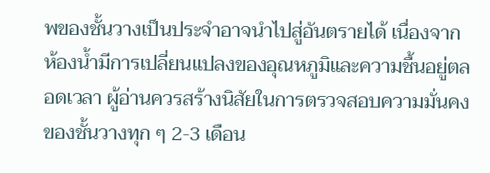พของชั้นวางเป็นประจำอาจนำไปสู่อันตรายได้ เนื่องจากห้องน้ำมีการเปลี่ยนแปลงของอุณหภูมิและความชื้นอยู่ตลอดเวลา ผู้อ่านควรสร้างนิสัยในการตรวจสอบความมั่นคงของชั้นวางทุก ๆ 2-3 เดือน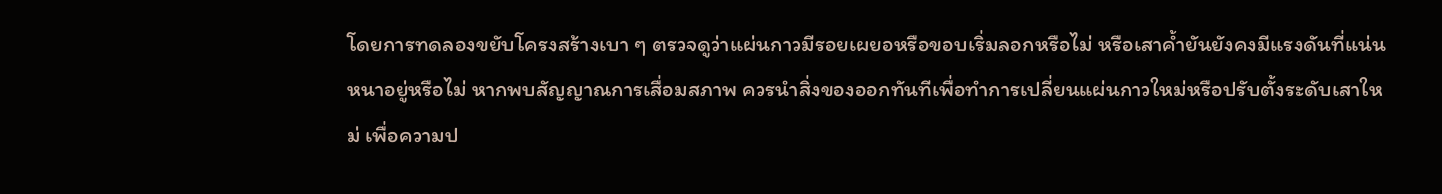โดยการทดลองขยับโครงสร้างเบา ๆ ตรวจดูว่าแผ่นกาวมีรอยเผยอหรือขอบเริ่มลอกหรือไม่ หรือเสาค้ำยันยังคงมีแรงดันที่แน่นหนาอยู่หรือไม่ หากพบสัญญาณการเสื่อมสภาพ ควรนำสิ่งของออกทันทีเพื่อทำการเปลี่ยนแผ่นกาวใหม่หรือปรับตั้งระดับเสาใหม่ เพื่อความป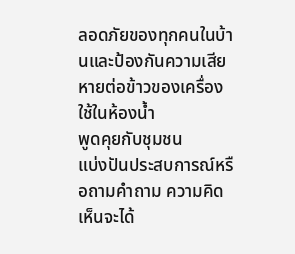ลอดภัยของทุกคนในบ้านและป้องกันความเสียหายต่อข้าวของเครื่องใช้ในห้องน้ำ
พูดคุยกับชุมชน
แบ่งปันประสบการณ์หรือถามคำถาม ความคิดเห็นจะได้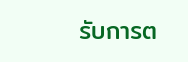รับการต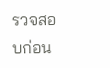รวจสอบก่อน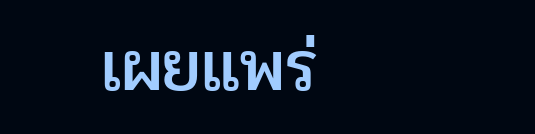เผยแพร่